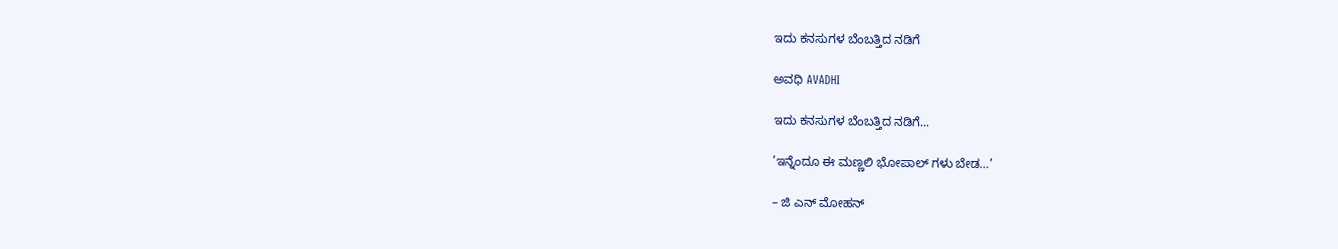ಇದು ಕನಸುಗಳ ಬೆಂಬತ್ತಿದ ನಡಿಗೆ‍

ಅವಧಿ AVADHI

ಇದು ಕನಸುಗಳ ಬೆಂಬತ್ತಿದ ನಡಿಗೆ...

’ಇನ್ನೆಂದೂ ಈ ಮಣ್ಣಲಿ ಭೋಪಾಲ್ ಗಳು ಬೇಡ…’

– ಜಿ ಎನ್ ಮೋಹನ್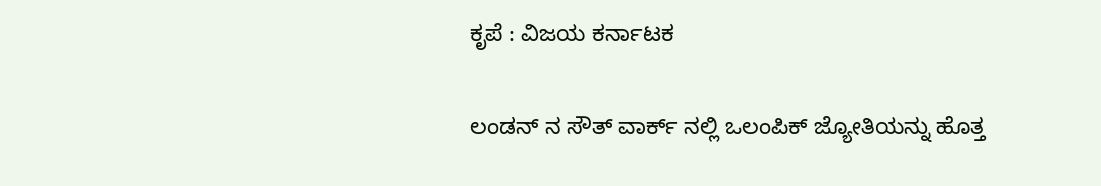ಕೃಪೆ : ವಿಜಯ ಕರ್ನಾಟಕ

ಲಂಡನ್ ನ ಸೌತ್ ವಾರ್ಕ್ ನಲ್ಲಿ ಒಲಂಪಿಕ್ ಜ್ಯೋತಿಯನ್ನು ಹೊತ್ತ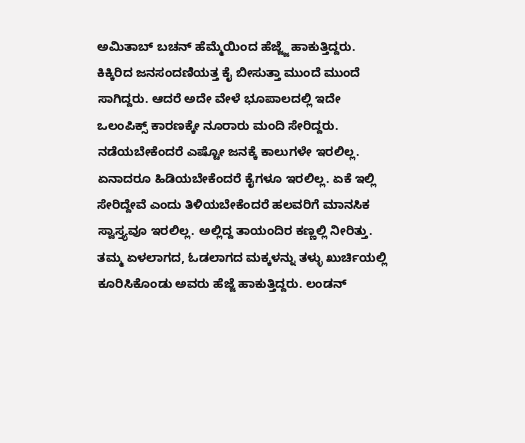ಅಮಿತಾಬ್ ಬಚನ್ ಹೆಮ್ಮೆಯಿಂದ ಹೆಜ್ಜ್ಜೆ ಹಾಕುತ್ತಿದ್ದರು. ಕಿಕ್ಕಿರಿದ ಜನಸಂದಣಿಯತ್ತ ಕೈ ಬೀಸುತ್ತಾ ಮುಂದೆ ಮುಂದೆ ಸಾಗಿದ್ದರು. ಆದರೆ ಅದೇ ವೇಳೆ ಭೂಪಾಲದಲ್ಲಿ ಇದೇ ಒಲಂಪಿಕ್ಸ್ ಕಾರಣಕ್ಕೇ ನೂರಾರು ಮಂದಿ ಸೇರಿದ್ದರು. ನಡೆಯಬೇಕೆಂದರೆ ಎಷ್ಟೋ ಜನಕ್ಕೆ ಕಾಲುಗಳೇ ಇರಲಿಲ್ಲ. ಏನಾದರೂ ಹಿಡಿಯಬೇಕೆಂದರೆ ಕೈಗಳೂ ಇರಲಿಲ್ಲ. ಏಕೆ ಇಲ್ಲಿ ಸೇರಿದ್ದೇವೆ ಎಂದು ತಿಳಿಯಬೇಕೆಂದರೆ ಹಲವರಿಗೆ ಮಾನಸಿಕ ಸ್ವಾಸ್ತ್ಯವೂ ಇರಲಿಲ್ಲ. ಅಲ್ಲಿದ್ದ ತಾಯಂದಿರ ಕಣ್ಣಲ್ಲಿ ನೀರಿತ್ತು. ತಮ್ಮ ಏಳಲಾಗದ, ಓಡಲಾಗದ ಮಕ್ಕಳನ್ನು ತಳ್ಳು ಖುರ್ಚಿಯಲ್ಲಿ ಕೂರಿಸಿಕೊಂಡು ಅವರು ಹೆಜ್ಜೆ ಹಾಕುತ್ತಿದ್ದರು. ಲಂಡನ್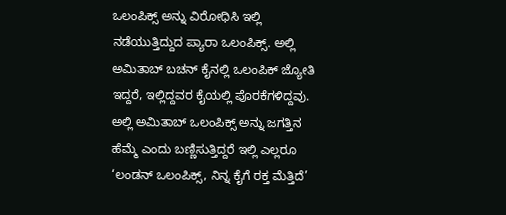ಒಲಂಪಿಕ್ಸ್ ಅನ್ನು ವಿರೋಧಿಸಿ ಇಲ್ಲಿ ನಡೆಯುತ್ತಿದ್ದುದ ಪ್ಯಾರಾ ಒಲಂಪಿಕ್ಸ್. ಅಲ್ಲಿ ಅಮಿತಾಬ್ ಬಚನ್ ಕೈನಲ್ಲಿ ಒಲಂಪಿಕ್ ಜ್ಯೋತಿ ಇದ್ದರೆ, ಇಲ್ಲಿದ್ದವರ ಕೈಯಲ್ಲಿ ಪೊರಕೆಗಳಿದ್ದವು. ಅಲ್ಲಿ ಅಮಿತಾಬ್ ಒಲಂಪಿಕ್ಸ್ ಅನ್ನು ಜಗತ್ತಿನ ಹೆಮ್ಮೆ ಎಂದು ಬಣ್ಣಿಸುತ್ತಿದ್ದರೆ ಇಲ್ಲಿ ಎಲ್ಲರೂ ‘ಲಂಡನ್ ಒಲಂಪಿಕ್ಸ್, ನಿನ್ನ ಕೈಗೆ ರಕ್ತ ಮೆತ್ತಿದೆ’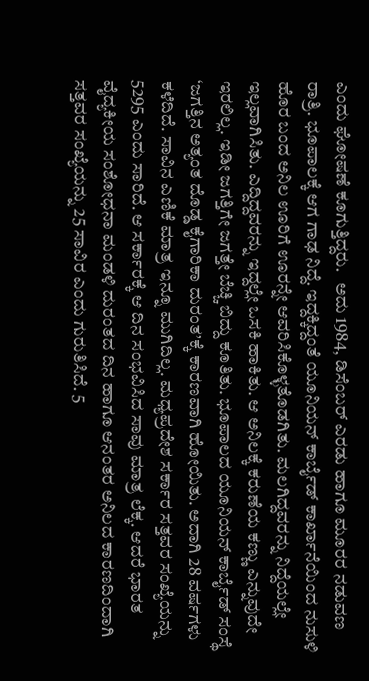ಎಂದು ಘೋಷಣೆ ಕೂಗುತ್ತಿದ್ದರು.   ಅದು 1984, ಡಿಸೆಂಬರ್ ಎರಡು ಹಾಗೂ ಮೂರರ ನಡುವಣ ರಾತ್ರಿ. ಭೂಪಾಲಕ್ಕೆ ಆಗ ಗಾಢ ನಿದ್ದೆ. ಇದ್ದಕ್ಕಿದ್ದಂತೆ ಯೂನಿಯನ್ ಕಾರ್ಬೈಡ್ ಕಾರ್ಖಾನೆಯಿಂದ ನುಸುಳಿ ಹೊರ ಬಂದ ಅನಿಲ ಊರಿಗೆ ಊರನ್ನೇ ಆವರಿಸಿಕೊಳ್ಳತೊಡಗಿತು. ಮಲಗಿದ್ದವರನ್ನು ನಿದ್ದೆಯಲ್ಲೇ ಇಲ್ಲವಾಗಿಸಿತು. ಎದ್ದಿದ್ದವರನ್ನು ಇದ್ದಲ್ಲೇ ಒಸಕಿ ಹಾಕಿತು. ಆ ಅನಿಲಕ್ಕೆ ಕರುಣೆಯ ಕಣ್ಣು ಎನ್ನುವುದೇ ಇರಲಿಲ್ಲ. ಇಡೀ ಜಗತ್ತಿಗೇ ಜಗತ್ತೇ ಬೆಚ್ಚಿ ಬಿದ್ದು ಕೂತಿತು. ಭೂಪಾಲದ ಯೂನಿಯನ್ ಕಾರ್ಬೈಡ್ ಸಂಸ್ಥೆ ‘ಜಗತ್ತಿನ ಅತ್ಯಂತ ದೊಡ್ಡ ಕೈಗಾರಿಕಾ ದುರಂತ’ಕ್ಕೆ ಕಾರಣವಾಗಿ ಹೋಯಿತು. ಅದಾಗಿ 28 ವರ್ಷಗಳು ಕಳೆದಿದೆ. ಸಾವಿನ ಎಣಿಕೆ ಮಾತ್ರ ಇನ್ನೂ ಮುಗಿದಿಲ್ಲ. ಮಧ್ಯಪ್ರದೇಶ ಸರ್ಕಾರ ಸತ್ತವರ ಸಂಖ್ಯೆಯನ್ನು 5295 ಎಂದು ಸಾರಿದೆ. ಆ ಸರ್ಕಾರಕ್ಕೆ ಆ ದಿನ ಸಂಭವಿಸಿದ ಸಾವು ಮಾತ್ರ ಲೆಕ್ಕ. ಆದರೆ ಭಾರತ ವೈದ್ಯಕೀಯ ಸಂಶೋಧನಾ ಮಂಡಳಿ ದುರಂತದ ದಿನ ಹಾಗೂ ಆನಂತರ ಅನಿಲದ ಕಾರಣದಿಂದಾಗಿ ಸತ್ತವರ ಸಂಖ್ಯೆಯನ್ನು 25 ಸಾವಿರ ಎಂದು ಗುರುತಿಸಿದೆ. 5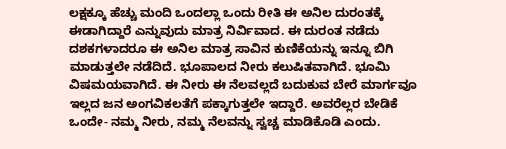ಲಕ್ಷಕ್ಕೂ ಹೆಚ್ಚು ಮಂದಿ ಒಂದಲ್ಲಾ ಒಂದು ರೀತಿ ಈ ಅನಿಲ ದುರಂತಕ್ಕೆ ಈಡಾಗಿದ್ದಾರೆ ಎನ್ನುವುದು ಮಾತ್ರ ನಿರ್ವಿವಾದ. ಈ ದುರಂತ ನಡೆದು ದಶಕಗಳಾದರೂ ಈ ಅನಿಲ ಮಾತ್ರ ಸಾವಿನ ಕುಣಿಕೆಯನ್ನು ಇನ್ನೂ ಬಿಗಿ ಮಾಡುತ್ತಲೇ ನಡೆದಿದೆ. ಭೂಪಾಲದ ನೀರು ಕಲುಷಿತವಾಗಿದೆ. ಭೂಮಿ ವಿಷಮಯವಾಗಿದೆ. ಈ ನೀರು ಈ ನೆಲವಲ್ಲದೆ ಬದುಕುವ ಬೇರೆ ಮಾರ್ಗವೂ ಇಲ್ಲದ ಜನ ಅಂಗವಿಕಲತೆಗೆ ಪಕ್ಕಾಗುತ್ತಲೇ ಇದ್ದಾರೆ. ಅವರೆಲ್ಲರ ಬೇಡಿಕೆ ಒಂದೇ- ನಮ್ಮ ನೀರು, ನಮ್ಮ ನೆಲವನ್ನು ಸ್ವಚ್ಚ ಮಾಡಿಕೊಡಿ ಎಂದು.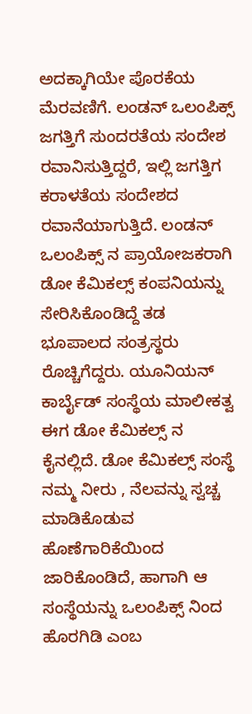ಅದಕ್ಕಾಗಿಯೇ ಪೊರಕೆಯ ಮೆರವಣಿಗೆ. ಲಂಡನ್ ಒಲಂಪಿಕ್ಸ್ ಜಗತ್ತಿಗೆ ಸುಂದರತೆಯ ಸಂದೇಶ ರವಾನಿಸುತ್ತಿದ್ದರೆ, ಇಲ್ಲಿ ಜಗತ್ತಿಗ ಕರಾಳತೆಯ ಸಂದೇಶದ ರವಾನೆಯಾಗುತ್ತಿದೆ. ಲಂಡನ್ ಒಲಂಪಿಕ್ಸ್ ನ ಪ್ರಾಯೋಜಕರಾಗಿ ಡೋ ಕೆಮಿಕಲ್ಸ್ ಕಂಪನಿಯನ್ನು ಸೇರಿಸಿಕೊಂಡಿದ್ದೆ ತಡ ಭೂಪಾಲದ ಸಂತ್ರಸ್ಥರು ರೊಚ್ಚಿಗೆದ್ದರು. ಯೂನಿಯನ್ ಕಾರ್ಬೈಡ್ ಸಂಸ್ಥೆಯ ಮಾಲೀಕತ್ವ ಈಗ ಡೋ ಕೆಮಿಕಲ್ಸ್ ನ ಕೈನಲ್ಲಿದೆ. ಡೋ ಕೆಮಿಕಲ್ಸ್ ಸಂಸ್ಥೆ ನಮ್ಮ ನೀರು , ನೆಲವನ್ನು ಸ್ವಚ್ಚ ಮಾಡಿಕೊಡುವ ಹೊಣೆಗಾರಿಕೆಯಿಂದ ಜಾರಿಕೊಂಡಿದೆ, ಹಾಗಾಗಿ ಆ ಸಂಸ್ಥೆಯನ್ನು ಒಲಂಪಿಕ್ಸ್ ನಿಂದ ಹೊರಗಿಡಿ ಎಂಬ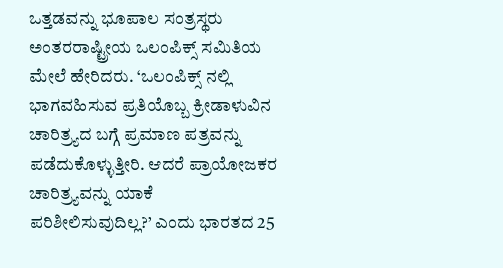ಒತ್ತಡವನ್ನು ಭೂಪಾಲ ಸಂತ್ರಸ್ಥರು ಅಂತರರಾಷ್ಟ್ರೀಯ ಒಲಂಪಿಕ್ಸ್ ಸಮಿತಿಯ ಮೇಲೆ ಹೇರಿದರು. ‘ಒಲಂಪಿಕ್ಸ್ ನಲ್ಲಿ ಭಾಗವಹಿಸುವ ಪ್ರತಿಯೊಬ್ಬ ಕ್ರೀಡಾಳುವಿನ ಚಾರಿತ್ರ್ಯದ ಬಗ್ಗೆ ಪ್ರಮಾಣ ಪತ್ರವನ್ನು ಪಡೆದುಕೊಳ್ಳುತ್ತೀರಿ. ಆದರೆ ಪ್ರಾಯೋಜಕರ ಚಾರಿತ್ರ್ಯವನ್ನು ಯಾಕೆ ಪರಿಶೀಲಿಸುವುದಿಲ್ಲ?’ ಎಂದು ಭಾರತದ 25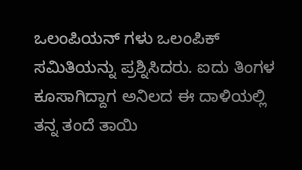ಒಲಂಪಿಯನ್ ಗಳು ಒಲಂಪಿಕ್ ಸಮಿತಿಯನ್ನು ಪ್ರಶ್ನಿಸಿದರು. ಐದು ತಿಂಗಳ ಕೂಸಾಗಿದ್ದಾಗ ಅನಿಲದ ಈ ದಾಳಿಯಲ್ಲಿ ತನ್ನ ತಂದೆ ತಾಯಿ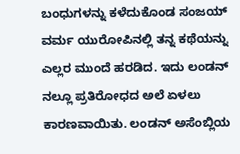ಬಂಧುಗಳನ್ನು ಕಳೆದುಕೊಂಡ ಸಂಜಯ್ ವರ್ಮ ಯುರೋಪಿನಲ್ಲಿ ತನ್ನ ಕಥೆಯನ್ನು ಎಲ್ಲರ ಮುಂದೆ ಹರಡಿದ. ಇದು ಲಂಡನ್ ನಲ್ಲೂ ಪ್ರತಿರೋಧದ ಅಲೆ ಏಳಲು ಕಾರಣವಾಯಿತು. ಲಂಡನ್ ಅಸೆಂಬ್ಲಿಯ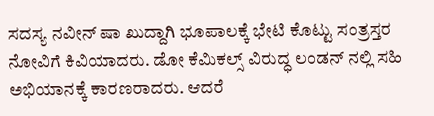ಸದಸ್ಯ ನವೀನ್ ಷಾ ಖುದ್ದಾಗಿ ಭೂಪಾಲಕ್ಕೆ ಭೇಟಿ ಕೊಟ್ಟು ಸಂತ್ರಸ್ತರ ನೋವಿಗೆ ಕಿವಿಯಾದರು. ಡೋ ಕೆಮಿಕಲ್ಸ್ ವಿರುದ್ಧ ಲಂಡನ್ ನಲ್ಲಿ ಸಹಿ ಅಭಿಯಾನಕ್ಕೆ ಕಾರಣರಾದರು. ಆದರೆ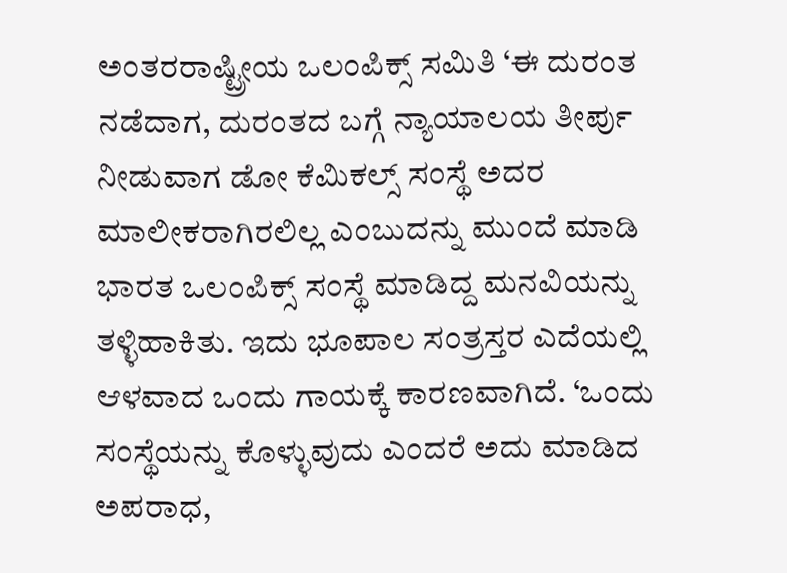ಅಂತರರಾಷ್ಟ್ರೀಯ ಒಲಂಪಿಕ್ಸ್ ಸಮಿತಿ ‘ಈ ದುರಂತ ನಡೆದಾಗ, ದುರಂತದ ಬಗ್ಗೆ ನ್ಯಾಯಾಲಯ ತೀರ್ಪು ನೀಡುವಾಗ ಡೋ ಕೆಮಿಕಲ್ಸ್ ಸಂಸ್ಥೆ ಅದರ ಮಾಲೀಕರಾಗಿರಲಿಲ್ಲ ಎಂಬುದನ್ನು ಮುಂದೆ ಮಾಡಿ ಭಾರತ ಒಲಂಪಿಕ್ಸ್ ಸಂಸ್ಥೆ ಮಾಡಿದ್ದ ಮನವಿಯನ್ನು ತಳ್ಳಿಹಾಕಿತು. ಇದು ಭೂಪಾಲ ಸಂತ್ರಸ್ತರ ಎದೆಯಲ್ಲಿ ಆಳವಾದ ಒಂದು ಗಾಯಕ್ಕೆ ಕಾರಣವಾಗಿದೆ. ‘ಒಂದು ಸಂಸ್ಥೆಯನ್ನು ಕೊಳ್ಳುವುದು ಎಂದರೆ ಅದು ಮಾಡಿದ ಅಪರಾಧ,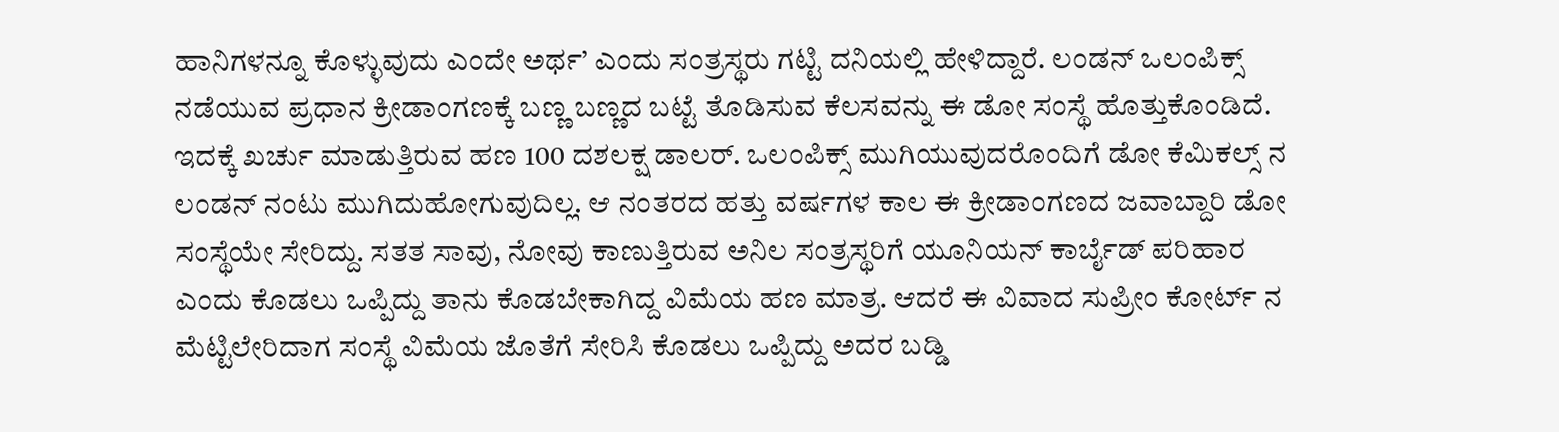ಹಾನಿಗಳನ್ನೂ ಕೊಳ್ಳುವುದು ಎಂದೇ ಅರ್ಥ’ ಎಂದು ಸಂತ್ರಸ್ಥರು ಗಟ್ಟಿ ದನಿಯಲ್ಲಿ ಹೇಳಿದ್ದಾರೆ. ಲಂಡನ್ ಒಲಂಪಿಕ್ಸ್ ನಡೆಯುವ ಪ್ರಧಾನ ಕ್ರೀಡಾಂಗಣಕ್ಕೆ ಬಣ್ಣ ಬಣ್ಣದ ಬಟ್ಟೆ ತೊಡಿಸುವ ಕೆಲಸವನ್ನು ಈ ಡೋ ಸಂಸ್ಥೆ ಹೊತ್ತುಕೊಂಡಿದೆ. ಇದಕ್ಕೆ ಖರ್ಚು ಮಾಡುತ್ತಿರುವ ಹಣ 100 ದಶಲಕ್ಷ ಡಾಲರ್. ಒಲಂಪಿಕ್ಸ್ ಮುಗಿಯುವುದರೊಂದಿಗೆ ಡೋ ಕೆಮಿಕಲ್ಸ್ ನ ಲಂಡನ್ ನಂಟು ಮುಗಿದುಹೋಗುವುದಿಲ್ಲ. ಆ ನಂತರದ ಹತ್ತು ವರ್ಷಗಳ ಕಾಲ ಈ ಕ್ರೀಡಾಂಗಣದ ಜವಾಬ್ದಾರಿ ಡೋ ಸಂಸ್ಥೆಯೇ ಸೇರಿದ್ದು. ಸತತ ಸಾವು, ನೋವು ಕಾಣುತ್ತಿರುವ ಅನಿಲ ಸಂತ್ರಸ್ಥರಿಗೆ ಯೂನಿಯನ್ ಕಾರ್ಬೈಡ್ ಪರಿಹಾರ ಎಂದು ಕೊಡಲು ಒಪ್ಪಿದ್ದು ತಾನು ಕೊಡಬೇಕಾಗಿದ್ದ ವಿಮೆಯ ಹಣ ಮಾತ್ರ. ಆದರೆ ಈ ವಿವಾದ ಸುಪ್ರೀಂ ಕೋರ್ಟ್ ನ ಮೆಟ್ಟಿಲೇರಿದಾಗ ಸಂಸ್ಥೆ ವಿಮೆಯ ಜೊತೆಗೆ ಸೇರಿಸಿ ಕೊಡಲು ಒಪ್ಪಿದ್ದು ಅದರ ಬಡ್ಡಿ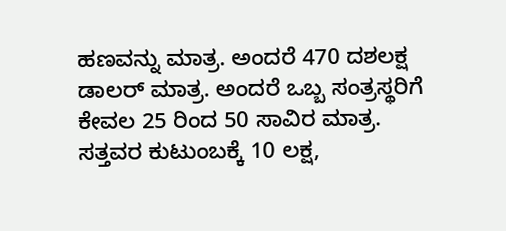ಹಣವನ್ನು ಮಾತ್ರ. ಅಂದರೆ 470 ದಶಲಕ್ಷ ಡಾಲರ್ ಮಾತ್ರ. ಅಂದರೆ ಒಬ್ಬ ಸಂತ್ರಸ್ಥರಿಗೆ ಕೇವಲ 25 ರಿಂದ 50 ಸಾವಿರ ಮಾತ್ರ. ಸತ್ತವರ ಕುಟುಂಬಕ್ಕೆ 10 ಲಕ್ಷ,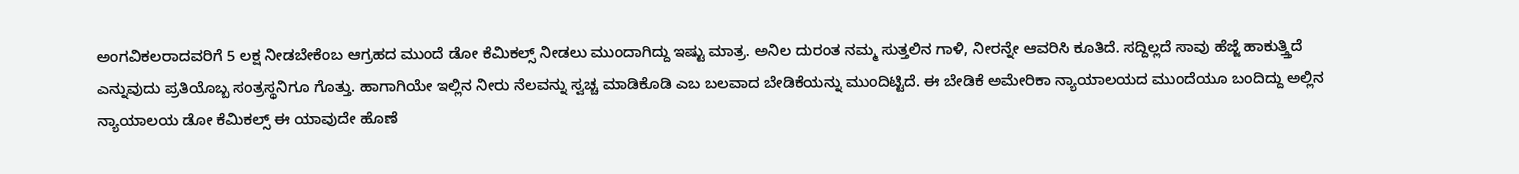ಅಂಗವಿಕಲರಾದವರಿಗೆ 5 ಲಕ್ಷ ನೀಡಬೇಕೆಂಬ ಆಗ್ರಹದ ಮುಂದೆ ಡೋ ಕೆಮಿಕಲ್ಸ್ ನೀಡಲು ಮುಂದಾಗಿದ್ದು ಇಷ್ಟು ಮಾತ್ರ. ಅನಿಲ ದುರಂತ ನಮ್ಮ ಸುತ್ತಲಿನ ಗಾಳಿ, ನೀರನ್ನೇ ಆವರಿಸಿ ಕೂತಿದೆ. ಸದ್ದಿಲ್ಲದೆ ಸಾವು ಹೆಜ್ಜೆ ಹಾಕುತ್ತ್ತಿದೆ ಎನ್ನುವುದು ಪ್ರತಿಯೊಬ್ಬ ಸಂತ್ರಸ್ಥನಿಗೂ ಗೊತ್ತು. ಹಾಗಾಗಿಯೇ ಇಲ್ಲಿನ ನೀರು ನೆಲವನ್ನು ಸ್ವಚ್ಚ ಮಾಡಿಕೊಡಿ ಎಬ ಬಲವಾದ ಬೇಡಿಕೆಯನ್ನು ಮುಂದಿಟ್ಟಿದೆ. ಈ ಬೇಡಿಕೆ ಅಮೇರಿಕಾ ನ್ಯಾಯಾಲಯದ ಮುಂದೆಯೂ ಬಂದಿದ್ದು ಅಲ್ಲಿನ ನ್ಯಾಯಾಲಯ ಡೋ ಕೆಮಿಕಲ್ಸ್ ಈ ಯಾವುದೇ ಹೊಣೆ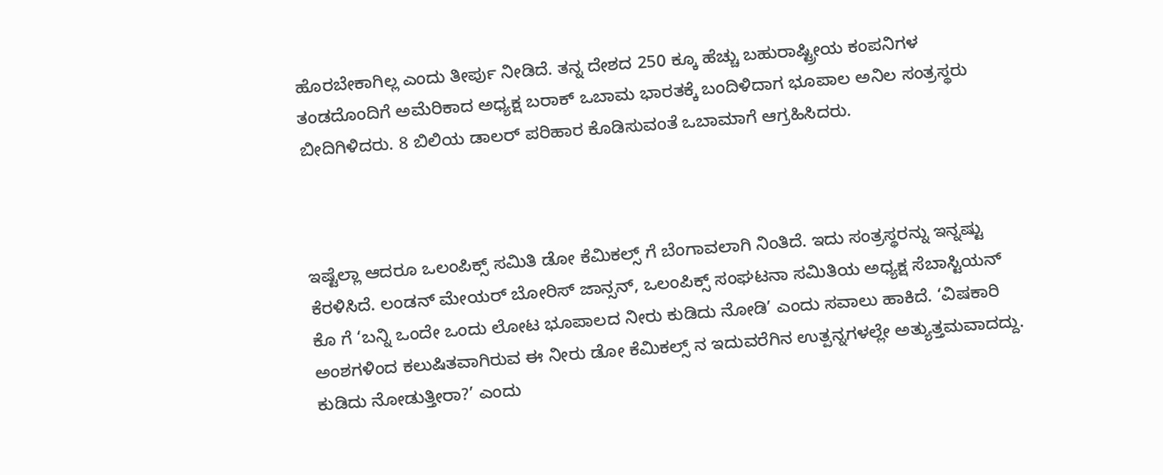ಹೊರಬೇಕಾಗಿಲ್ಲ ಎಂದು ತೀರ್ಪು ನೀಡಿದೆ. ತನ್ನ ದೇಶದ 250 ಕ್ಕೂ ಹೆಚ್ಚು ಬಹುರಾಷ್ಟ್ರೀಯ ಕಂಪನಿಗಳ ತಂಡದೊಂದಿಗೆ ಅಮೆರಿಕಾದ ಅಧ್ಯಕ್ಷ ಬರಾಕ್ ಒಬಾಮ ಭಾರತಕ್ಕೆ ಬಂದಿಳಿದಾಗ ಭೂಪಾಲ ಅನಿಲ ಸಂತ್ರಸ್ಥರು ಬೀದಿಗಿಳಿದರು. 8 ಬಿಲಿಯ ಡಾಲರ್ ಪರಿಹಾರ ಕೊಡಿಸುವಂತೆ ಒಬಾಮಾಗೆ ಆಗ್ರಹಿಸಿದರು.



ಇಷ್ಟೆಲ್ಲಾ ಆದರೂ ಒಲಂಪಿಕ್ಸ್ ಸಮಿತಿ ಡೋ ಕೆಮಿಕಲ್ಸ್ ಗೆ ಬೆಂಗಾವಲಾಗಿ ನಿಂತಿದೆ. ಇದು ಸಂತ್ರಸ್ಥರನ್ನು ಇನ್ನಷ್ಟು ಕೆರಳಿಸಿದೆ. ಲಂಡನ್ ಮೇಯರ್ ಬೋರಿಸ್ ಜಾನ್ಸನ್, ಒಲಂಪಿಕ್ಸ್ ಸಂಘಟನಾ ಸಮಿತಿಯ ಅಧ್ಯಕ್ಷ ಸೆಬಾಸ್ಟಿಯನ್ ಕೊ ಗೆ ‘ಬನ್ನಿ ಒಂದೇ ಒಂದು ಲೋಟ ಭೂಪಾಲದ ನೀರು ಕುಡಿದು ನೋಡಿ’ ಎಂದು ಸವಾಲು ಹಾಕಿದೆ. ‘ವಿಷಕಾರಿ ಅಂಶಗಳಿಂದ ಕಲುಷಿತವಾಗಿರುವ ಈ ನೀರು ಡೋ ಕೆಮಿಕಲ್ಸ್ ನ ಇದುವರೆಗಿನ ಉತ್ಪನ್ನಗಳಲ್ಲೇ ಅತ್ಯುತ್ತಮವಾದದ್ದು. ಕುಡಿದು ನೋಡುತ್ತೀರಾ?’ ಎಂದು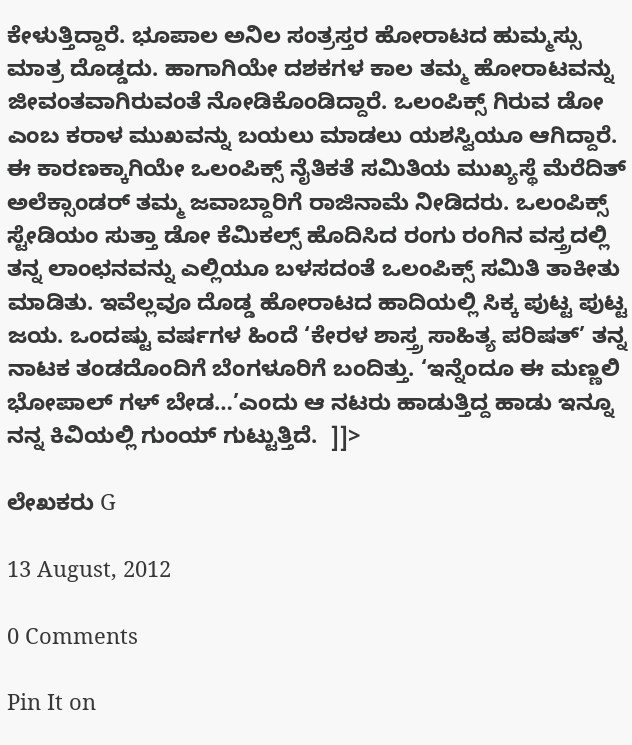ಕೇಳುತ್ತಿದ್ದಾರೆ. ಭೂಪಾಲ ಅನಿಲ ಸಂತ್ರಸ್ತರ ಹೋರಾಟದ ಹುಮ್ಮಸ್ಸು ಮಾತ್ರ ದೊಡ್ಡದು. ಹಾಗಾಗಿಯೇ ದಶಕಗಳ ಕಾಲ ತಮ್ಮ ಹೋರಾಟವನ್ನು ಜೀವಂತವಾಗಿರುವಂತೆ ನೋಡಿಕೊಂಡಿದ್ದಾರೆ. ಒಲಂಪಿಕ್ಸ್ ಗಿರುವ ಡೋ ಎಂಬ ಕರಾಳ ಮುಖವನ್ನು ಬಯಲು ಮಾಡಲು ಯಶಸ್ವಿಯೂ ಆಗಿದ್ದಾರೆ. ಈ ಕಾರಣಕ್ಕಾಗಿಯೇ ಒಲಂಪಿಕ್ಸ್ ನೈತಿಕತೆ ಸಮಿತಿಯ ಮುಖ್ಯಸ್ಥೆ ಮೆರೆದಿತ್ ಅಲೆಕ್ಸಾಂಡರ್ ತಮ್ಮ ಜವಾಬ್ದಾರಿಗೆ ರಾಜಿನಾಮೆ ನೀಡಿದರು. ಒಲಂಪಿಕ್ಸ್ ಸ್ಟೇಡಿಯಂ ಸುತ್ತಾ ಡೋ ಕೆಮಿಕಲ್ಸ್ ಹೊದಿಸಿದ ರಂಗು ರಂಗಿನ ವಸ್ತ್ರದಲ್ಲಿ ತನ್ನ ಲಾಂಛನವನ್ನು ಎಲ್ಲಿಯೂ ಬಳಸದಂತೆ ಒಲಂಪಿಕ್ಸ್ ಸಮಿತಿ ತಾಕೀತು ಮಾಡಿತು. ಇವೆಲ್ಲವೂ ದೊಡ್ಡ ಹೋರಾಟದ ಹಾದಿಯಲ್ಲಿ ಸಿಕ್ಕ ಪುಟ್ಟ ಪುಟ್ಟ ಜಯ. ಒಂದಷ್ಟು ವರ್ಷಗಳ ಹಿಂದೆ ‘ಕೇರಳ ಶಾಸ್ತ್ರ ಸಾಹಿತ್ಯ ಪರಿಷತ್’ ತನ್ನ ನಾಟಕ ತಂಡದೊಂದಿಗೆ ಬೆಂಗಳೂರಿಗೆ ಬಂದಿತ್ತು. ‘ಇನ್ನೆಂದೂ ಈ ಮಣ್ಣಲಿ ಭೋಪಾಲ್ ಗಳ್ ಬೇಡ…’ಎಂದು ಆ ನಟರು ಹಾಡುತ್ತಿದ್ದ ಹಾಡು ಇನ್ನೂ ನನ್ನ ಕಿವಿಯಲ್ಲಿ ಗುಂಯ್ ಗುಟ್ಟುತ್ತಿದೆ.  ]]>

ಲೇಖಕರು G

13 August, 2012

0 Comments

Pin It on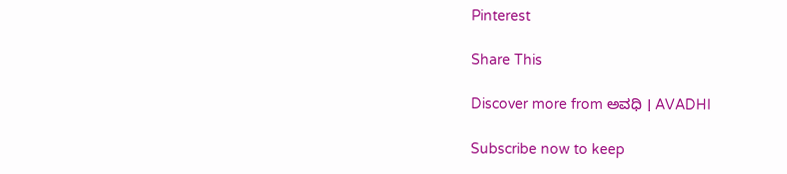Pinterest

Share This

Discover more from ಅವಧಿ । AVADHI

Subscribe now to keep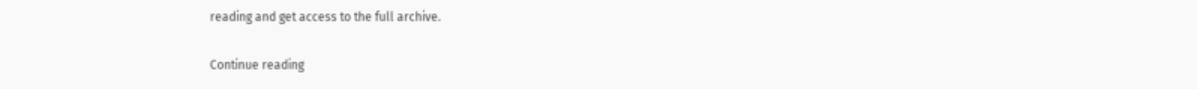reading and get access to the full archive.

Continue reading